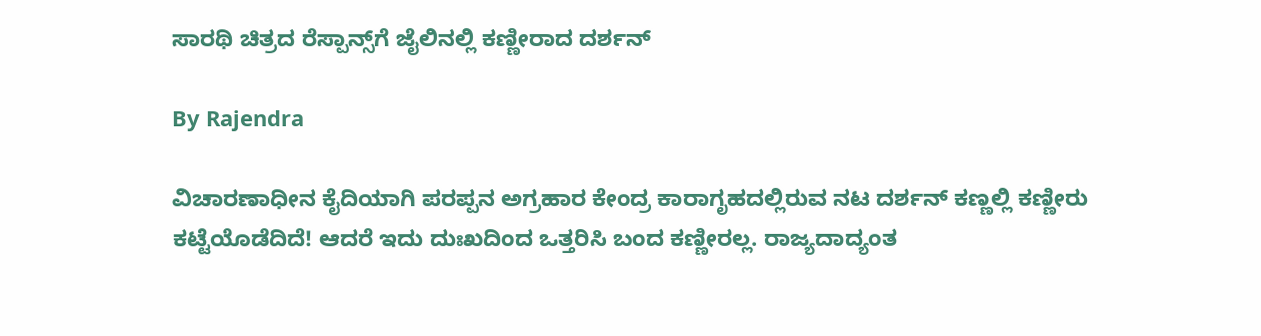ಸಾರಥಿ ಚಿತ್ರದ ರೆಸ್ಪಾನ್ಸ್‌ಗೆ ಜೈಲಿನಲ್ಲಿ ಕಣ್ಣೀರಾದ ದರ್ಶನ್

By Rajendra

ವಿಚಾರಣಾಧೀನ ಕೈದಿಯಾಗಿ ಪರಪ್ಪನ ಅಗ್ರಹಾರ ಕೇಂದ್ರ ಕಾರಾಗೃಹದಲ್ಲಿರುವ ನಟ ದರ್ಶನ್‌ ಕಣ್ಣಲ್ಲಿ ಕಣ್ಣೀರು ಕಟ್ಟೆಯೊಡೆದಿದೆ! ಆದರೆ ಇದು ದುಃಖದಿಂದ ಒತ್ತರಿಸಿ ಬಂದ ಕಣ್ಣೀರಲ್ಲ. ರಾಜ್ಯದಾದ್ಯಂತ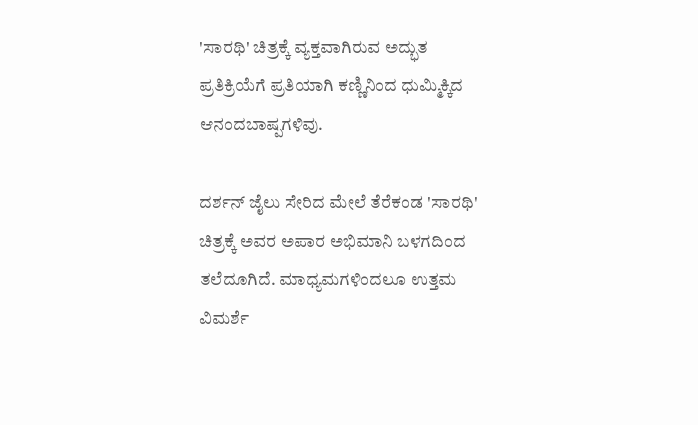'ಸಾರಥಿ' ಚಿತ್ರಕ್ಕೆ ವ್ಯಕ್ತವಾಗಿರುವ ಅದ್ಭುತ ಪ್ರತಿಕ್ರಿಯೆಗೆ ಪ್ರತಿಯಾಗಿ ಕಣ್ಣಿನಿಂದ ಧುಮ್ಮಿಕ್ಕಿದ ಆನಂದಬಾಷ್ಪಗಳಿವು.

ದರ್ಶನ್ ಜೈಲು ಸೇರಿದ ಮೇಲೆ ತೆರೆಕಂಡ 'ಸಾರಥಿ' ಚಿತ್ರಕ್ಕೆ ಅವರ ಅಪಾರ ಅಭಿಮಾನಿ ಬಳಗದಿಂದ ತಲೆದೂಗಿದೆ. ಮಾಧ್ಯಮಗಳಿಂದಲೂ ಉತ್ತಮ ವಿಮರ್ಶೆ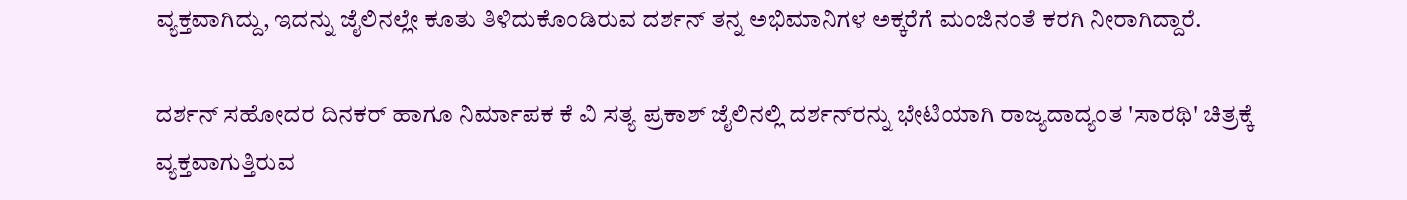ವ್ಯಕ್ತವಾಗಿದ್ದು, ಇದನ್ನು ಜೈಲಿನಲ್ಲೇ ಕೂತು ತಿಳಿದುಕೊಂಡಿರುವ ದರ್ಶನ್ ತನ್ನ ಅಭಿಮಾನಿಗಳ ಅಕ್ಕರೆಗೆ ಮಂಜಿನಂತೆ ಕರಗಿ ನೀರಾಗಿದ್ದಾರೆ.

ದರ್ಶನ್ ಸಹೋದರ ದಿನಕರ್ ಹಾಗೂ ನಿರ್ಮಾಪಕ ಕೆ ವಿ ಸತ್ಯ ಪ್ರಕಾಶ್ ಜೈಲಿನಲ್ಲಿ ದರ್ಶನ್‌ರನ್ನು ಭೇಟಿಯಾಗಿ ರಾಜ್ಯದಾದ್ಯಂತ 'ಸಾರಥಿ' ಚಿತ್ರಕ್ಕೆ ವ್ಯಕ್ತವಾಗುತ್ತಿರುವ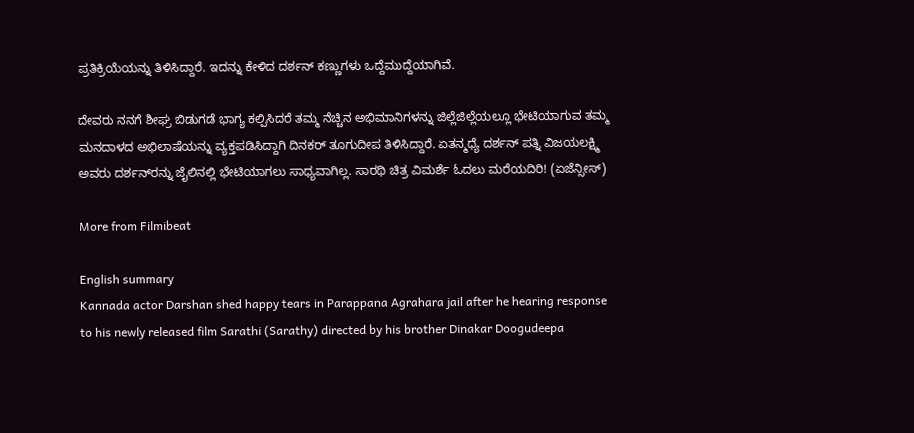ಪ್ರತಿಕ್ರಿಯೆಯನ್ನು ತಿಳಿಸಿದ್ದಾರೆ. ಇದನ್ನು ಕೇಳಿದ ದರ್ಶನ್ ಕಣ್ಣುಗಳು ಒದ್ದೆಮುದ್ದೆಯಾಗಿವೆ.

ದೇವರು ನನಗೆ ಶೀಘ್ರ ಬಿಡುಗಡೆ ಭಾಗ್ಯ ಕಲ್ಪಿಸಿದರೆ ತಮ್ಮ ನೆಚ್ಚಿನ ಅಭಿಮಾನಿಗಳನ್ನು ಜಿಲ್ಲೆಜಿಲ್ಲೆಯಲ್ಲೂ ಭೇಟಿಯಾಗುವ ತಮ್ಮ ಮನದಾಳದ ಅಭಿಲಾಷೆಯನ್ನು ವ್ಯಕ್ತಪಡಿಸಿದ್ದಾಗಿ ದಿನಕರ್ ತೂಗುದೀಪ ತಿಳಿಸಿದ್ದಾರೆ. ಏತನ್ಮಧ್ಯೆ ದರ್ಶನ್ ಪತ್ನಿ ವಿಜಯಲಕ್ಷ್ಮಿ ಅವರು ದರ್ಶನ್‌ರನ್ನು ಜೈಲಿನಲ್ಲಿ ಭೇಟಿಯಾಗಲು ಸಾಧ್ಯವಾಗಿಲ್ಲ. ಸಾರಥಿ ಚಿತ್ರ ವಿಮರ್ಶೆ ಓದಲು ಮರೆಯದಿರಿ! (ಏಜೆನ್ಸೀಸ್)

More from Filmibeat

English summary
Kannada actor Darshan shed happy tears in Parappana Agrahara jail after he hearing response to his newly released film Sarathi (Sarathy) directed by his brother Dinakar Doogudeepa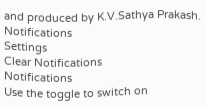and produced by K.V.Sathya Prakash.
Notifications
Settings
Clear Notifications
Notifications
Use the toggle to switch on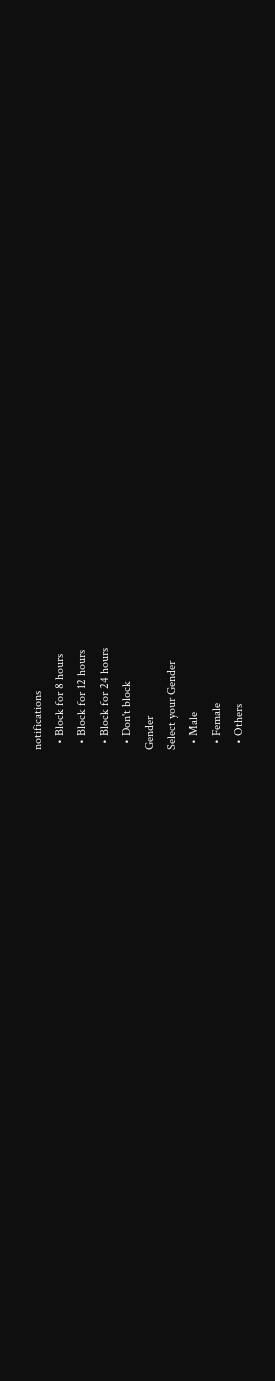notifications
  • Block for 8 hours
  • Block for 12 hours
  • Block for 24 hours
  • Don't block
Gender
Select your Gender
  • Male
  • Female
  • Others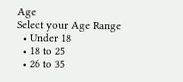Age
Select your Age Range
  • Under 18
  • 18 to 25
  • 26 to 35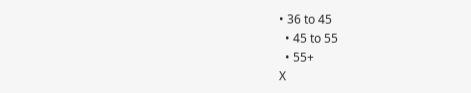• 36 to 45
  • 45 to 55
  • 55+
X